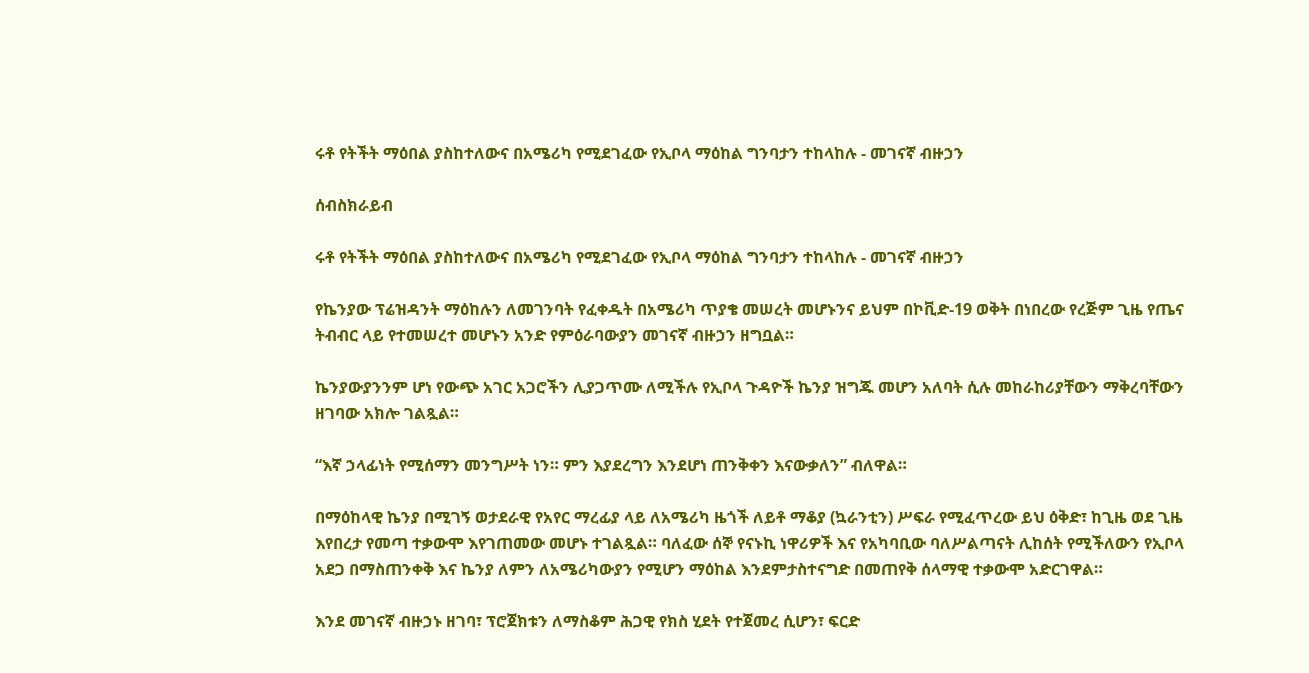ሩቶ የትችት ማዕበል ያስከተለውና በአሜሪካ የሚደገፈው የኢቦላ ማዕከል ግንባታን ተከላከሉ - መገናኛ ብዙኃን

ሰብስክራይብ

ሩቶ የትችት ማዕበል ያስከተለውና በአሜሪካ የሚደገፈው የኢቦላ ማዕከል ግንባታን ተከላከሉ - መገናኛ ብዙኃን

የኬንያው ፕሬዝዳንት ማዕከሉን ለመገንባት የፈቀዱት በአሜሪካ ጥያቄ መሠረት መሆኑንና ይህም በኮቪድ-19 ወቅት በነበረው የረጅም ጊዜ የጤና ትብብር ላይ የተመሠረተ መሆኑን አንድ የምዕራባውያን መገናኛ ብዙኃን ዘግቧል።

ኬንያውያንንም ሆነ የውጭ አገር አጋሮችን ሊያጋጥሙ ለሚችሉ የኢቦላ ጉዳዮች ኬንያ ዝግጁ መሆን አለባት ሲሉ መከራከሪያቸውን ማቅረባቸውን ዘገባው አክሎ ገልጿል።

“እኛ ኃላፊነት የሚሰማን መንግሥት ነን። ምን እያደረግን እንደሆነ ጠንቅቀን እናውቃለን” ብለዋል።

በማዕከላዊ ኬንያ በሚገኝ ወታደራዊ የአየር ማረፊያ ላይ ለአሜሪካ ዜጎች ለይቶ ማቆያ (ኳራንቲን) ሥፍራ የሚፈጥረው ይህ ዕቅድ፣ ከጊዜ ወደ ጊዜ እየበረታ የመጣ ተቃውሞ እየገጠመው መሆኑ ተገልጿል። ባለፈው ሰኞ የናኑኪ ነዋሪዎች እና የአካባቢው ባለሥልጣናት ሊከሰት የሚችለውን የኢቦላ አደጋ በማስጠንቀቅ እና ኬንያ ለምን ለአሜሪካውያን የሚሆን ማዕከል እንደምታስተናግድ በመጠየቅ ሰላማዊ ተቃውሞ አድርገዋል።

እንደ መገናኛ ብዙኃኑ ዘገባ፣ ፕሮጀክቱን ለማስቆም ሕጋዊ የክስ ሂደት የተጀመረ ሲሆን፣ ፍርድ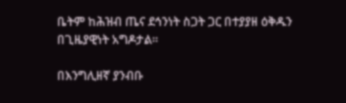ቤትም ከሕዝብ ጤና ደኅንነት ስጋት ጋር በተያያዘ ዕቅዱን በጊዜያዊነት አግዶታል።

በእንግሊዘኛ ያንብቡ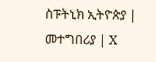ስፑትኒክ ኢትዮጵያ | መተግበሪያ | X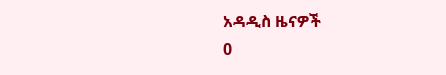አዳዲስ ዜናዎች
0